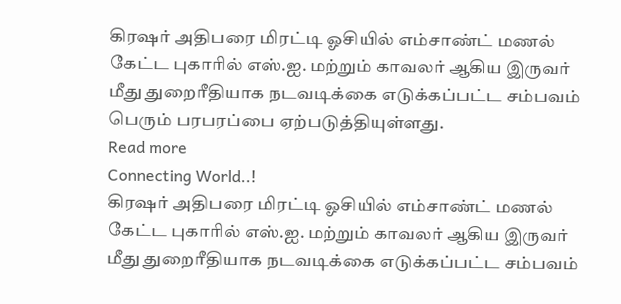கிரஷர் அதிபரை மிரட்டி ஓசியில் எம்சாண்ட் மணல் கேட்ட புகாரில் எஸ்.ஐ. மற்றும் காவலர் ஆகிய இருவர் மீது துறைரீதியாக நடவடிக்கை எடுக்கப்பட்ட சம்பவம் பெரும் பரபரப்பை ஏற்படுத்தியுள்ளது.
Read more
Connecting World..!
கிரஷர் அதிபரை மிரட்டி ஓசியில் எம்சாண்ட் மணல் கேட்ட புகாரில் எஸ்.ஐ. மற்றும் காவலர் ஆகிய இருவர் மீது துறைரீதியாக நடவடிக்கை எடுக்கப்பட்ட சம்பவம்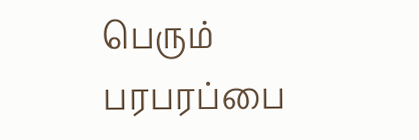பெரும் பரபரப்பை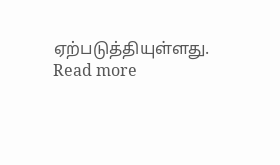ஏற்படுத்தியுள்ளது.
Read more